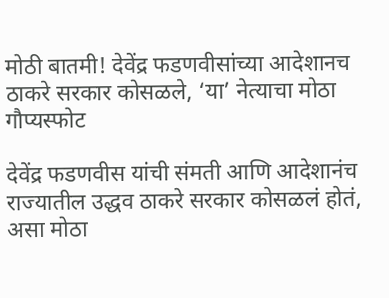मोठी बातमी! देवेंद्र फडणवीसांच्या आदेशानच ठाकरे सरकार कोसळले, ‘या’ नेत्याचा मोठा गौप्यस्फोट

देवेंद्र फडणवीस यांची संमती आणि आदेशानंच राज्यातील उद्धव ठाकरे सरकार कोसळलं होतं, असा मोठा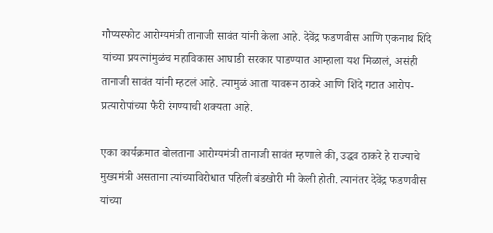गौप्यस्फोट आरोग्यमंत्री तानाजी सावंत यांनी केला आहे. देवेंद्र फडणवीस आणि एकनाथ शिंदे यांच्या प्रयत्नांमुळंच महाविकास आघाडी सरकार पाडण्यात आम्हाला यश मिळालं, असंही तानाजी सावंत यांनी म्हटलं आहे. त्यामुळं आता यावरून ठाकरे आणि शिंदे गटात आरोप-प्रत्यारोपांच्या फैरी रंगण्याची शक्यता आहे.

एका कार्यक्रमात बोलताना आरोग्यमंत्री तानाजी सावंत म्हणाले की, उद्धव ठाकरे हे राज्याचे मुख्यमंत्री असताना त्यांच्याविरोधात पहिली बंडखोरी मी केली होती. त्यानंतर देवेंद्र फडणवीस यांच्या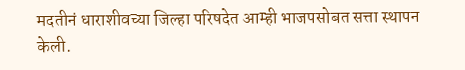मदतीनं धाराशीवच्या जिल्हा परिषदेत आम्ही भाजपसोबत सत्ता स्थापन केली.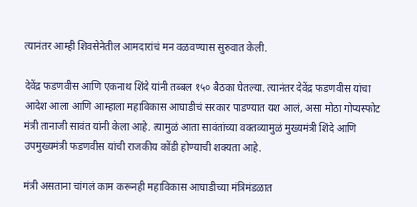त्यानंतर आम्ही शिवसेनेतील आमदारांचं मन वळवण्यास सुरुवात केली.

देवेंद्र फडणवीस आणि एकनाथ शिंदे यांनी तब्बल १५० बैठका घेतल्या. त्यानंतर देवेंद्र फडणवीस यांचा आदेश आला आणि आम्हाला महाविकास आघाडीचं सरकार पाडण्यात यश आलं, असा मोठा गोप्यस्फोट मंत्री तानाजी सावंत यांनी केला आहे. त्यामुळं आता सावंतांच्या वक्तव्यामुळं मुख्यमंत्री शिंदे आणि उपमुख्यमंत्री फडणवीस यांची राजकीय कोंडी होण्याची शक्यता आहे.

मंत्री असताना चांगलं काम करूनही महाविकास आघाडीच्या मंत्रिमंडळात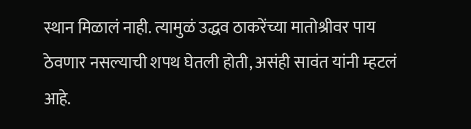स्थान मिळालं नाही. त्यामुळं उद्धव ठाकरेंच्या मातोश्रीवर पाय ठेवणार नसल्याची शपथ घेतली होती, असंही सावंत यांनी म्हटलं आहे.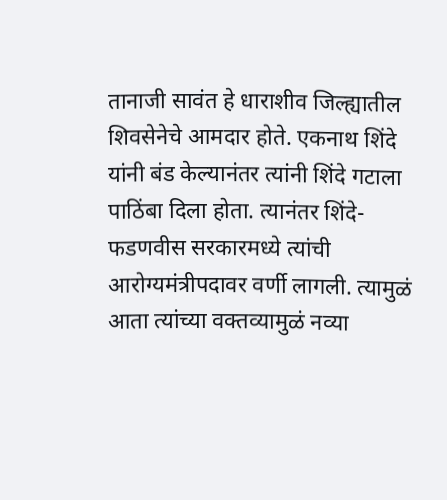तानाजी सावंत हे धाराशीव जिल्ह्यातील शिवसेनेचे आमदार होते. एकनाथ शिंदे यांनी बंड केल्यानंतर त्यांनी शिंदे गटाला पाठिंबा दिला होता. त्यानंतर शिंदे-फडणवीस सरकारमध्ये त्यांची आरोग्यमंत्रीपदावर वर्णी लागली. त्यामुळं आता त्यांच्या वक्तव्यामुळं नव्या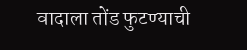वादाला तोंड फुटण्याची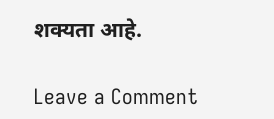शक्यता आहे.

Leave a Comment